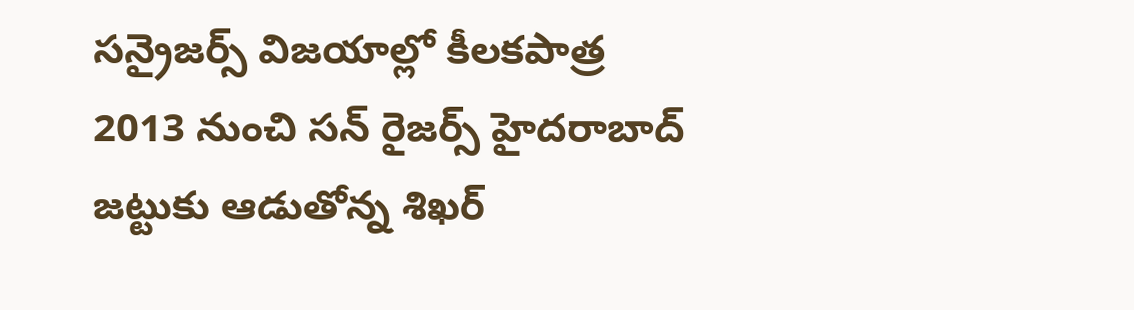సన్రైజర్స్ విజయాల్లో కీలకపాత్ర
2013 నుంచి సన్ రైజర్స్ హైదరాబాద్ జట్టుకు ఆడుతోన్న శిఖర్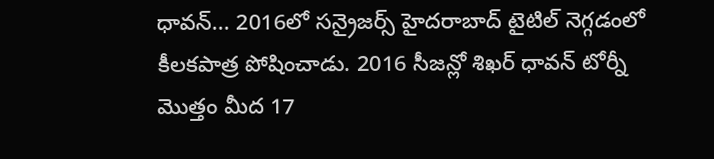ధావన్... 2016లో సన్రైజర్స్ హైదరాబాద్ టైటిల్ నెగ్గడంలో కీలకపాత్ర పోషించాడు. 2016 సీజన్లో శిఖర్ ధావన్ టోర్నీ మొత్తం మీద 17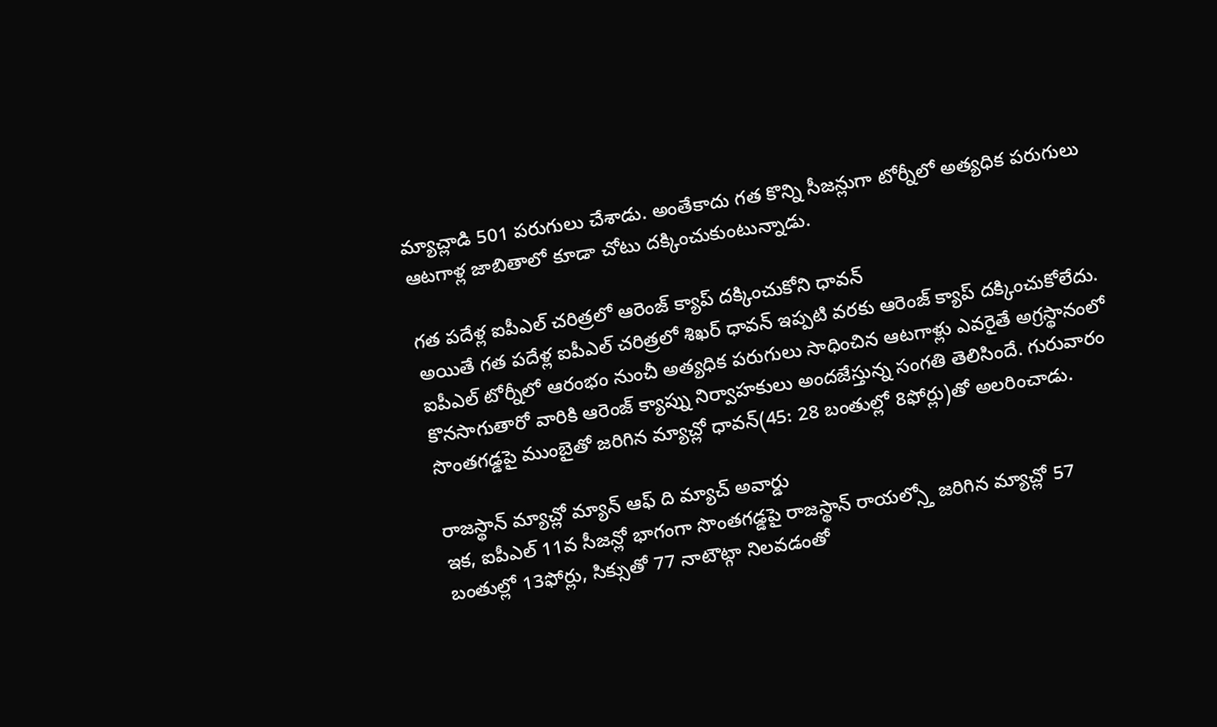మ్యాచ్లాడి 501 పరుగులు చేశాడు. అంతేకాదు గత కొన్ని సీజన్లుగా టోర్నీలో అత్యధిక పరుగులు ఆటగాళ్ల జాబితాలో కూడా చోటు దక్కించుకుంటున్నాడు.

గత పదేళ్ల ఐపీఎల్ చరిత్రలో ఆరెంజ్ క్యాప్ దక్కించుకోని ధావన్
అయితే గత పదేళ్ల ఐపీఎల్ చరిత్రలో శిఖర్ ధావన్ ఇప్పటి వరకు ఆరెంజ్ క్యాప్ దక్కించుకోలేదు. ఐపీఎల్ టోర్నీలో ఆరంభం నుంచీ అత్యధిక పరుగులు సాధించిన ఆటగాళ్లు ఎవరైతే అగ్రస్థానంలో కొనసాగుతారో వారికి ఆరెంజ్ క్యాప్ను నిర్వాహకులు అందజేస్తున్న సంగతి తెలిసిందే. గురువారం సొంతగడ్డపై ముంబైతో జరిగిన మ్యాచ్లో ధావన్(45: 28 బంతుల్లో 8ఫోర్లు)తో అలరించాడు.

రాజస్థాన్ మ్యాచ్లో మ్యాన్ ఆఫ్ ది మ్యాచ్ అవార్డు
ఇక, ఐపీఎల్ 11వ సీజన్లో భాగంగా సొంతగడ్డపై రాజస్థాన్ రాయల్స్తో జరిగిన మ్యాచ్లో 57 బంతుల్లో 13ఫోర్లు, సిక్సుతో 77 నాటౌట్గా నిలవడంతో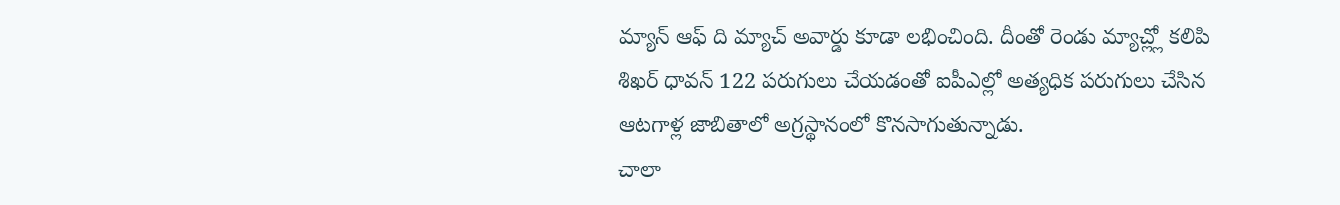మ్యాన్ ఆఫ్ ది మ్యాచ్ అవార్డు కూడా లభించింది. దీంతో రెండు మ్యాచ్ల్లో కలిపి శిఖర్ ధావన్ 122 పరుగులు చేయడంతో ఐపీఎల్లో అత్యధిక పరుగులు చేసిన ఆటగాళ్ల జాబితాలో అగ్రస్థానంలో కొనసాగుతున్నాడు.
చాలా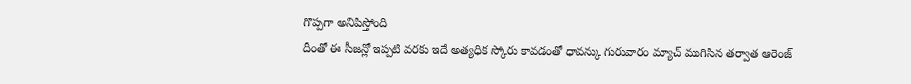గొప్పగా అనిపిస్తోంది
దీంతో ఈ సీజన్లో ఇప్పటి వరకు ఇదే అత్యధిక స్కోరు కావడంతో ధావన్కు గురువారం మ్యాచ్ ముగిసిన తర్వాత ఆరెంజ్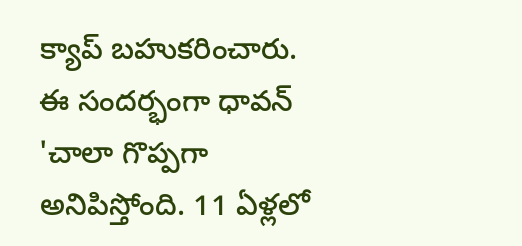క్యాప్ బహుకరించారు. ఈ సందర్భంగా ధావన్ 'చాలా గొప్పగా అనిపిస్తోంది. 11 ఏళ్లలో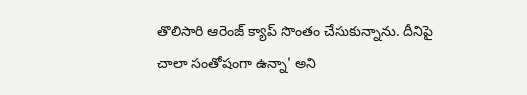తొలిసారి ఆరెంజ్ క్యాప్ సొంతం చేసుకున్నాను. దీనిపై చాలా సంతోషంగా ఉన్నా' అని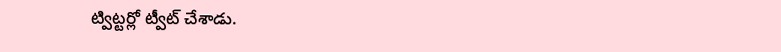ట్విట్టర్లో ట్వీట్ చేశాడు.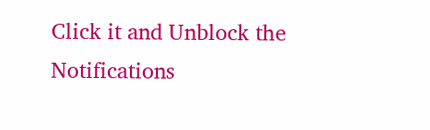Click it and Unblock the Notifications